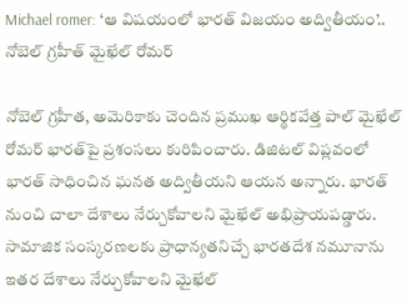Michael romer: ‘ఆ విషయంలో భారత్‌ విజయం అద్వితీయం’.. నోబెల్ గ్రహీత్‌ మైఖేల్‌ రోమర్‌

నోబెల్‌ గ్రహీత, అమెరికాకు చెందిన ప్రముఖ ఆర్థికవేత్త పాల్ మైఖేల్ రోమర్‌ భారత్‌పై ప్రశంసలు కురిపించారు. డిజిటల్ విప్లవంలో భారత్‌ సాధించిన ఘనత అద్వితీయని ఆయన అన్నారు. భారత్‌ నుంచి చాలా దేశాలు నేర్చుకోవాలని మైఖేల్‌ అభిప్రాయపడ్డారు. సామాజిక సంస్కరణలకు ప్రాధాన్యతనిచ్చే భారతదేశ నమూనాను ఇతర దేశాలు నేర్చుకోవాలని మైఖేల్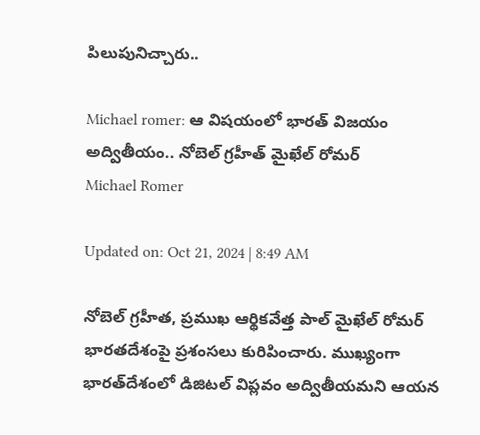పిలుపునిచ్చారు..

Michael romer: ఆ విషయంలో భారత్‌ విజయం అద్వితీయం.. నోబెల్ గ్రహీత్‌ మైఖేల్‌ రోమర్‌
Michael Romer

Updated on: Oct 21, 2024 | 8:49 AM

నోబెల్‌ గ్రహీత, ప్రముఖ ఆర్థికవేత్త పాల్‌ మైఖేల్‌ రోమర్‌ భారతదేశంపై ప్రశంసలు కురిపించారు. ముఖ్యంగా భారత్‌దేశంలో డిజిటల్‌ విప్లవం అద్వితీయమని ఆయన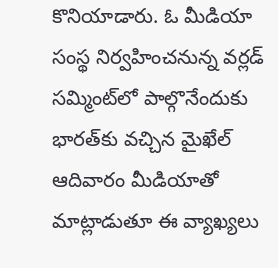కొనియాడారు. ఓ మీడియా సంస్థ నిర్వహించనున్న వర్లడ్‌ సమ్మింట్‌లో పాల్గొనేందుకు భారత్‌కు వచ్చిన మైఖేల్‌ ఆదివారం మీడియాతో మాట్లాడుతూ ఈ వ్యాఖ్యలు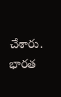చేశారు. భారత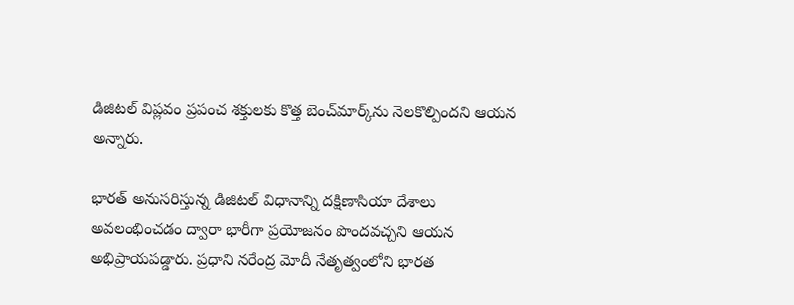డిజిటల్‌ విప్లవం ప్రపంచ శక్తులకు కొత్త బెంచ్‌మార్క్‌ను నెలకొల్పిందని ఆయన అన్నారు.

భారత్‌ అనుసరిస్తున్న డిజిటల్‌ విధానాన్ని దక్షిణాసియా దేశాలు అవలంభించడం ద్వారా భారీగా ప్రయోజనం పొందవచ్చని ఆయన అభిప్రాయపడ్డారు. ప్రధాని నరేంద్ర మోదీ నేతృత్వంలోని భారత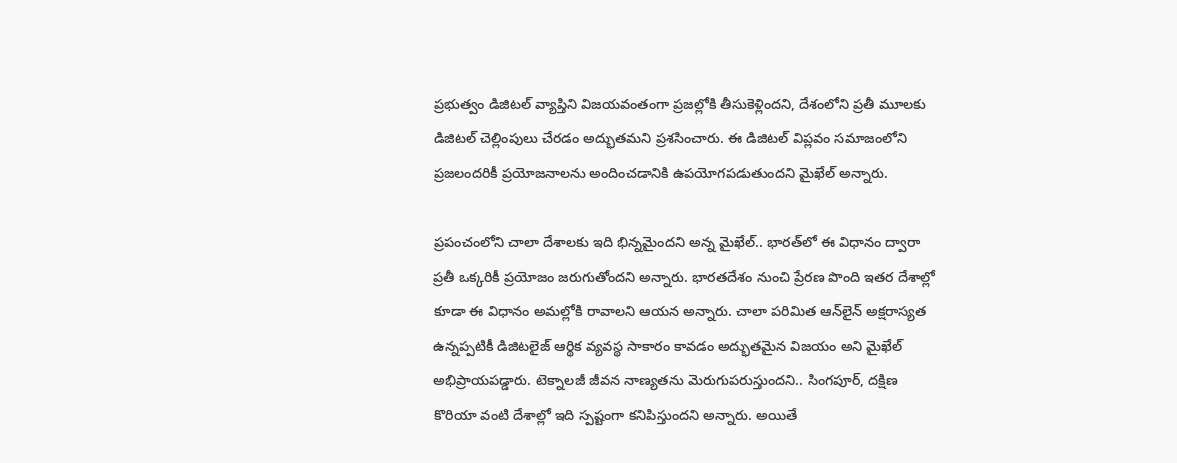ప్రభుత్వం డిజిటల్‌ వ్యాప్తిని విజయవంతంగా ప్రజల్లోకి తీసుకెళ్లిందని, దేశంలోని ప్రతీ మూలకు డిజిటల్‌ చెల్లింపులు చేరడం అద్భుతమని ప్రశసించారు. ఈ డిజిటల్‌ విప్లవం సమాజంలోని ప్రజలందరికీ ప్రయోజనాలను అందించడానికి ఉపయోగపడుతుందని మైఖేల్‌ అన్నారు.

ప్రపంచంలోని చాలా దేశాలకు ఇది భిన్నమైందని అన్న మైఖేల్‌.. భారత్‌లో ఈ విధానం ద్వారా ప్రతీ ఒక్కరికీ ప్రయోజం జరుగుతోందని అన్నారు. భారతదేశం నుంచి ప్రేరణ పొంది ఇతర దేశాల్లో కూడా ఈ విధానం అమల్లోకి రావాలని ఆయన అన్నారు. చాలా పరిమిత ఆన్‌లైన్‌ అక్షరాస్యత ఉన్నప్పటికీ డిజిటలైజ్ ఆర్థిక వ్యవస్థ సాకారం కావడం అద్భుతమైన విజయం అని మైఖేల్‌ అభిప్రాయపడ్డారు. టెక్నాలజీ జీవన నాణ్యతను మెరుగుపరుస్తుందని.. సింగపూర్, దక్షిణ కొరియా వంటి దేశాల్లో ఇది స్పష్టంగా కనిపిస్తుందని అన్నారు. అయితే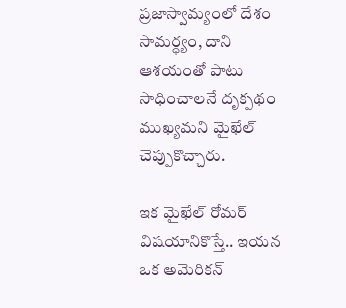ప్రజాస్వామ్యంలో దేశం సామర్ధ్యం, దాని ఆశయంతో పాటు సాధించాలనే దృక్పథం ముఖ్యమని మైఖేల్ చెప్పుకొచ్చారు.

ఇక మైఖేల్‌ రోమర్‌ విషయానికొస్తే.. ఇయన ఒక అమెరికన్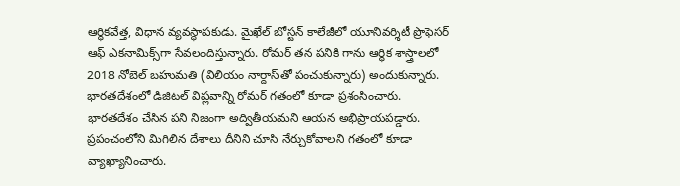ఆర్థికవేత్త, విధాన వ్యవస్థాపకుడు. మైఖేల్‌ బోస్టన్ కాలేజీలో యూనివర్శిటీ ప్రొఫెసర్ ఆఫ్ ఎకనామిక్స్‌గా సేవలందిస్తున్నారు. రోమర్ తన పనికి గాను ఆర్థిక శాస్త్రాలలో 2018 నోబెల్ బహుమతి (విలియం నార్దాస్‌తో పంచుకున్నారు) అందుకున్నారు. భారతదేశంలో డిజిటల్ విప్లవాన్ని రోమర్ గతంలో కూడా ప్రశంసించారు. భారతదేశం చేసిన పని నిజంగా అద్వితీయమని ఆయన అభిప్రాయపడ్డారు. ప్రపంచంలోని మిగిలిన దేశాలు దీనిని చూసి నేర్చుకోవాలని గతంలో కూడా వ్యాఖ్యానించారు.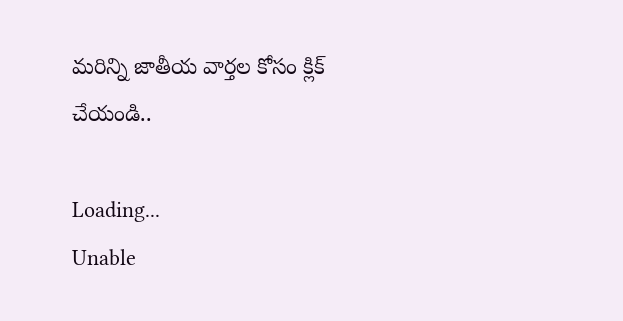మరిన్ని జాతీయ వార్తల కోసం క్లిక్ చేయండి..

Loading...
Unable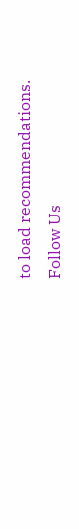to load recommendations.
Follow Us